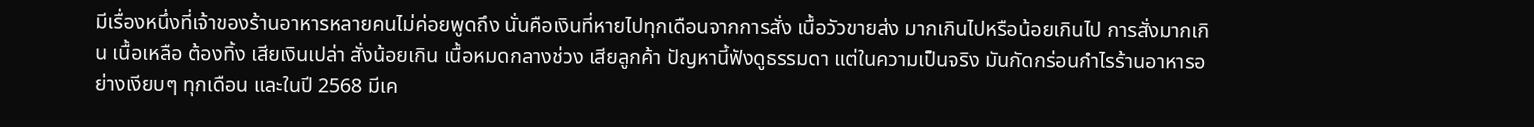มีเรื่องหนึ่งที่เจ้าของร้านอาหารหลายคนไม่ค่อยพูดถึง นั่นคือเงินที่หายไปทุกเดือนจากการสั่ง เนื้อวัวขายส่ง มากเกินไปหรือน้อยเกินไป การสั่งมากเกิน เนื้อเหลือ ต้องทิ้ง เสียเงินเปล่า สั่งน้อยเกิน เนื้อหมดกลางช่วง เสียลูกค้า ปัญหานี้ฟังดูธรรมดา แต่ในความเป็นจริง มันกัดกร่อนกำไรร้านอาหารอย่างเงียบๆ ทุกเดือน และในปี 2568 มีเค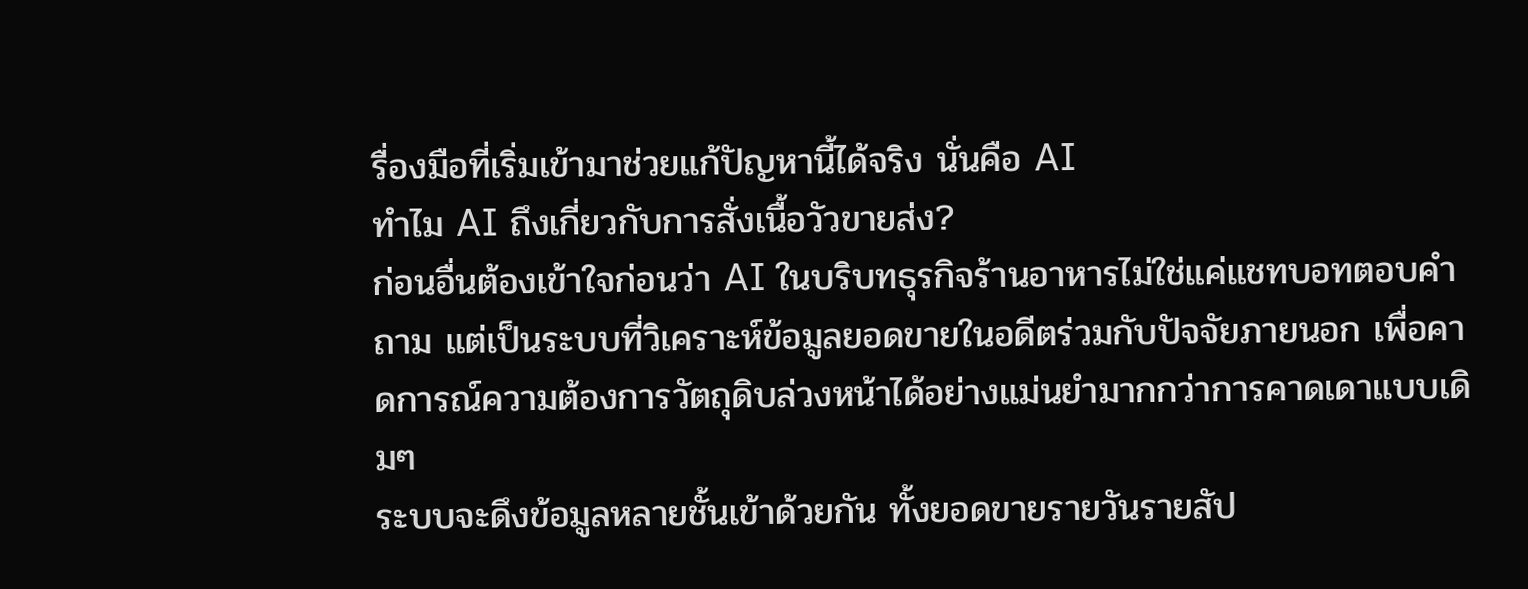รื่องมือที่เริ่มเข้ามาช่วยแก้ปัญหานี้ได้จริง นั่นคือ AI
ทำไม AI ถึงเกี่ยวกับการสั่งเนื้อวัวขายส่ง?
ก่อนอื่นต้องเข้าใจก่อนว่า AI ในบริบทธุรกิจร้านอาหารไม่ใช่แค่แชทบอทตอบคำถาม แต่เป็นระบบที่วิเคราะห์ข้อมูลยอดขายในอดีตร่วมกับปัจจัยภายนอก เพื่อคาดการณ์ความต้องการวัตถุดิบล่วงหน้าได้อย่างแม่นยำมากกว่าการคาดเดาแบบเดิมๆ
ระบบจะดึงข้อมูลหลายชั้นเข้าด้วยกัน ทั้งยอดขายรายวันรายสัป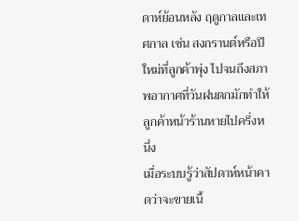ดาห์ย้อนหลัง ฤดูกาลและเทศกาล เช่น สงกรานต์หรือปีใหม่ที่ลูกค้าพุ่ง ไปจนถึงสภาพอากาศที่วันฝนตกมักทำให้ลูกค้าหน้าร้านหายไปครึ่งหนึ่ง
เมื่อระบบรู้ว่าสัปดาห์หน้าคาดว่าจะขายเนื้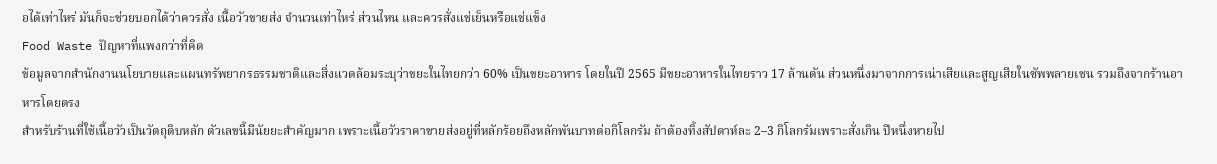อได้เท่าไหร่ มันก็จะช่วยบอกได้ว่าควรสั่ง เนื้อวัวขายส่ง จำนวนเท่าไหร่ ส่วนไหน และควรสั่งแช่เย็นหรือแช่แข็ง
Food Waste ปัญหาที่แพงกว่าที่คิด
ข้อมูลจากสำนักงานนโยบายและแผนทรัพยากรธรรมชาติและสิ่งแวดล้อมระบุว่าขยะในไทยกว่า 60% เป็นขยะอาหาร โดยในปี 2565 มีขยะอาหารในไทยราว 17 ล้านตัน ส่วนหนึ่งมาจากการเน่าเสียและสูญเสียในซัพพลายเชน รวมถึงจากร้านอาหารโดยตรง
สำหรับร้านที่ใช้เนื้อวัวเป็นวัตถุดิบหลัก ตัวเลขนี้มีนัยยะสำคัญมาก เพราะเนื้อวัวราคาขายส่งอยู่ที่หลักร้อยถึงหลักพันบาทต่อกิโลกรัม ถ้าต้องทิ้งสัปดาห์ละ 2–3 กิโลกรัมเพราะสั่งเกิน ปีหนึ่งหายไป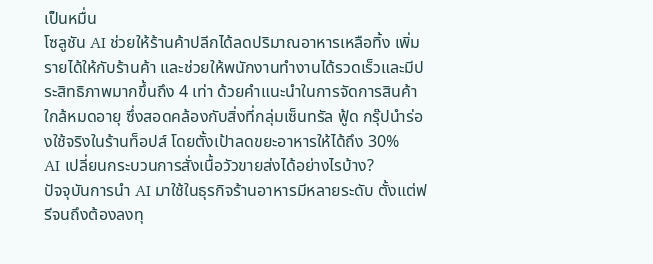เป็นหมื่น
โซลูชัน AI ช่วยให้ร้านค้าปลีกได้ลดปริมาณอาหารเหลือทิ้ง เพิ่มรายได้ให้กับร้านค้า และช่วยให้พนักงานทำงานได้รวดเร็วและมีประสิทธิภาพมากขึ้นถึง 4 เท่า ด้วยคำแนะนำในการจัดการสินค้าใกล้หมดอายุ ซึ่งสอดคล้องกับสิ่งที่กลุ่มเซ็นทรัล ฟู้ด กรุ๊ปนำร่องใช้จริงในร้านท็อปส์ โดยตั้งเป้าลดขยะอาหารให้ได้ถึง 30%
AI เปลี่ยนกระบวนการสั่งเนื้อวัวขายส่งได้อย่างไรบ้าง?
ปัจจุบันการนำ AI มาใช้ในธุรกิจร้านอาหารมีหลายระดับ ตั้งแต่ฟรีจนถึงต้องลงทุ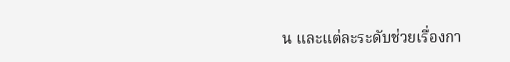น และแต่ละระดับช่วยเรื่องกา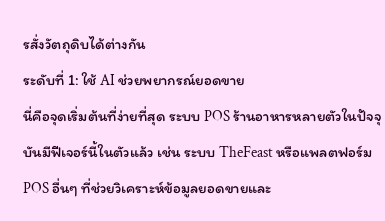รสั่งวัตถุดิบได้ต่างกัน
ระดับที่ 1: ใช้ AI ช่วยพยากรณ์ยอดขาย
นี่คือจุดเริ่มต้นที่ง่ายที่สุด ระบบ POS ร้านอาหารหลายตัวในปัจจุบันมีฟีเจอร์นี้ในตัวแล้ว เช่น ระบบ TheFeast หรือแพลตฟอร์ม POS อื่นๆ ที่ช่วยวิเคราะห์ข้อมูลยอดขายและ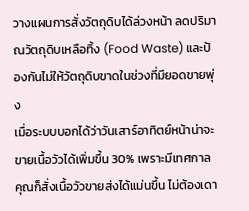วางแผนการสั่งวัตถุดิบได้ล่วงหน้า ลดปริมาณวัตถุดิบเหลือทิ้ง (Food Waste) และป้องกันไม่ให้วัตถุดิบขาดในช่วงที่มียอดขายพุ่ง
เมื่อระบบบอกได้ว่าวันเสาร์อาทิตย์หน้าน่าจะขายเนื้อวัวได้เพิ่มขึ้น 30% เพราะมีเทศกาล คุณก็สั่งเนื้อวัวขายส่งได้แม่นขึ้น ไม่ต้องเดา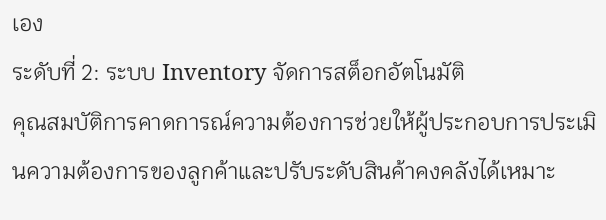เอง
ระดับที่ 2: ระบบ Inventory จัดการสต็อกอัตโนมัติ
คุณสมบัติการคาดการณ์ความต้องการช่วยให้ผู้ประกอบการประเมินความต้องการของลูกค้าและปรับระดับสินค้าคงคลังได้เหมาะ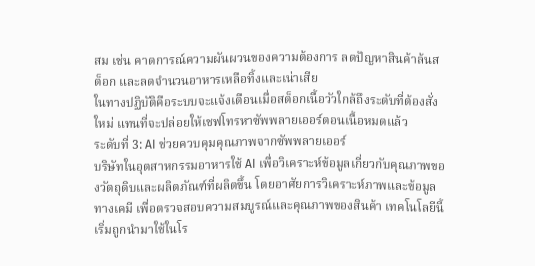สม เช่น คาดการณ์ความผันผวนของความต้องการ ลดปัญหาสินค้าล้นสต็อก และลดจำนวนอาหารเหลือทิ้งและเน่าเสีย
ในทางปฏิบัติคือระบบจะแจ้งเตือนเมื่อสต็อกเนื้อวัวใกล้ถึงระดับที่ต้องสั่งใหม่ แทนที่จะปล่อยให้เชฟโทรหาซัพพลายเออร์ตอนเนื้อหมดแล้ว
ระดับที่ 3: AI ช่วยควบคุมคุณภาพจากซัพพลายเออร์
บริษัทในอุตสาหกรรมอาหารใช้ AI เพื่อวิเคราะห์ข้อมูลเกี่ยวกับคุณภาพของวัตถุดิบและผลิตภัณฑ์ที่ผลิตขึ้น โดยอาศัยการวิเคราะห์ภาพและข้อมูลทางเคมี เพื่อตรวจสอบความสมบูรณ์และคุณภาพของสินค้า เทคโนโลยีนี้เริ่มถูกนำมาใช้ในโร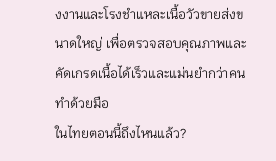งงานและโรงชำแหละเนื้อวัวขายส่งขนาดใหญ่ เพื่อตรวจสอบคุณภาพและคัดเกรดเนื้อได้เร็วและแม่นยำกว่าคนทำด้วยมือ
ในไทยตอนนี้ถึงไหนแล้ว?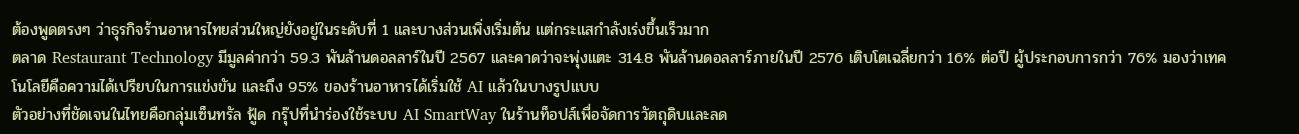ต้องพูดตรงๆ ว่าธุรกิจร้านอาหารไทยส่วนใหญ่ยังอยู่ในระดับที่ 1 และบางส่วนเพิ่งเริ่มต้น แต่กระแสกำลังเร่งขึ้นเร็วมาก
ตลาด Restaurant Technology มีมูลค่ากว่า 59.3 พันล้านดอลลาร์ในปี 2567 และคาดว่าจะพุ่งแตะ 314.8 พันล้านดอลลาร์ภายในปี 2576 เติบโตเฉลี่ยกว่า 16% ต่อปี ผู้ประกอบการกว่า 76% มองว่าเทคโนโลยีคือความได้เปรียบในการแข่งขัน และถึง 95% ของร้านอาหารได้เริ่มใช้ AI แล้วในบางรูปแบบ
ตัวอย่างที่ชัดเจนในไทยคือกลุ่มเซ็นทรัล ฟู้ด กรุ๊ปที่นำร่องใช้ระบบ AI SmartWay ในร้านท็อปส์เพื่อจัดการวัตถุดิบและลด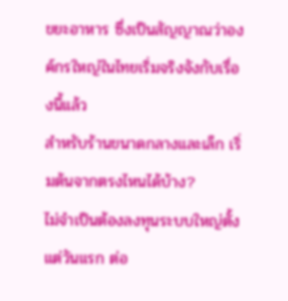ขยะอาหาร ซึ่งเป็นสัญญาณว่าองค์กรใหญ่ในไทยเริ่มจริงจังกับเรื่องนี้แล้ว
สำหรับร้านขนาดกลางและเล็ก เริ่มต้นจากตรงไหนได้บ้าง?
ไม่จำเป็นต้องลงทุนระบบใหญ่ตั้งแต่วันแรก ต่อ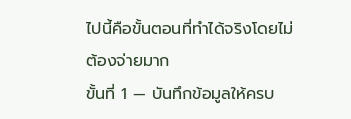ไปนี้คือขั้นตอนที่ทำได้จริงโดยไม่ต้องจ่ายมาก
ขั้นที่ 1 — บันทึกข้อมูลให้ครบ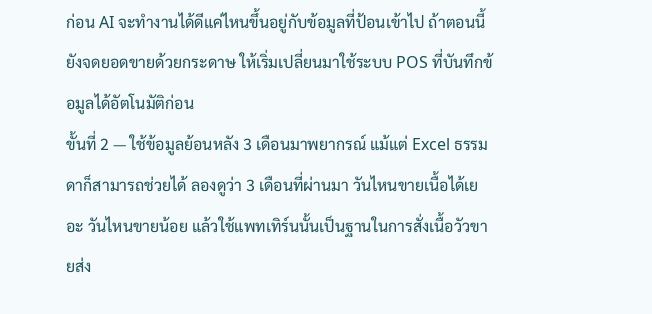ก่อน AI จะทำงานได้ดีแค่ไหนขึ้นอยู่กับข้อมูลที่ป้อนเข้าไป ถ้าตอนนี้ยังจดยอดขายด้วยกระดาษ ให้เริ่มเปลี่ยนมาใช้ระบบ POS ที่บันทึกข้อมูลได้อัตโนมัติก่อน
ขั้นที่ 2 — ใช้ข้อมูลย้อนหลัง 3 เดือนมาพยากรณ์ แม้แต่ Excel ธรรมดาก็สามารถช่วยได้ ลองดูว่า 3 เดือนที่ผ่านมา วันไหนขายเนื้อได้เยอะ วันไหนขายน้อย แล้วใช้แพทเทิร์นนั้นเป็นฐานในการสั่งเนื้อวัวขายส่ง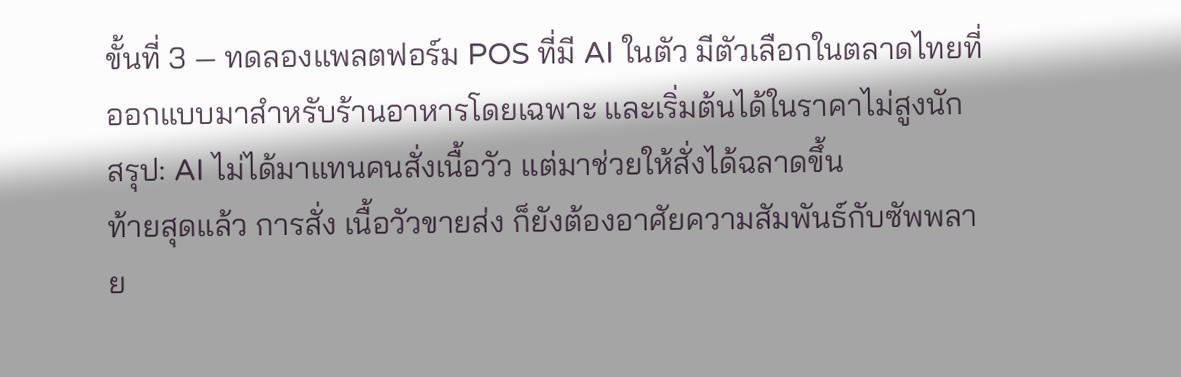ขั้นที่ 3 — ทดลองแพลตฟอร์ม POS ที่มี AI ในตัว มีตัวเลือกในตลาดไทยที่ออกแบบมาสำหรับร้านอาหารโดยเฉพาะ และเริ่มต้นได้ในราคาไม่สูงนัก
สรุป: AI ไม่ได้มาแทนคนสั่งเนื้อวัว แต่มาช่วยให้สั่งได้ฉลาดขึ้น
ท้ายสุดแล้ว การสั่ง เนื้อวัวขายส่ง ก็ยังต้องอาศัยความสัมพันธ์กับซัพพลาย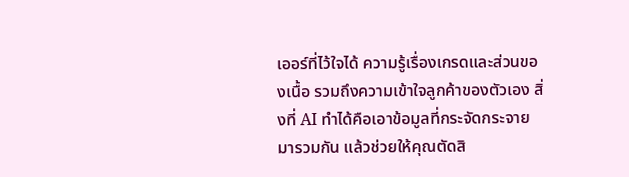เออร์ที่ไว้ใจได้ ความรู้เรื่องเกรดและส่วนของเนื้อ รวมถึงความเข้าใจลูกค้าของตัวเอง สิ่งที่ AI ทำได้คือเอาข้อมูลที่กระจัดกระจายมารวมกัน แล้วช่วยให้คุณตัดสิ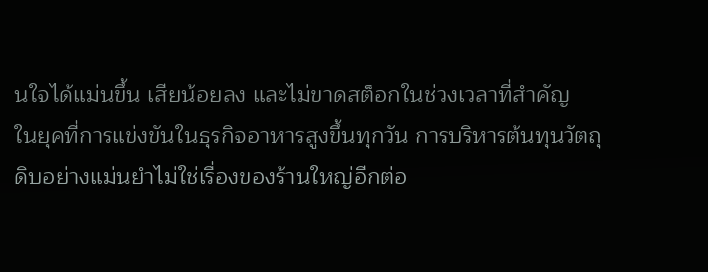นใจได้แม่นขึ้น เสียน้อยลง และไม่ขาดสต็อกในช่วงเวลาที่สำคัญ
ในยุคที่การแข่งขันในธุรกิจอาหารสูงขึ้นทุกวัน การบริหารต้นทุนวัตถุดิบอย่างแม่นยำไม่ใช่เรื่องของร้านใหญ่อีกต่อ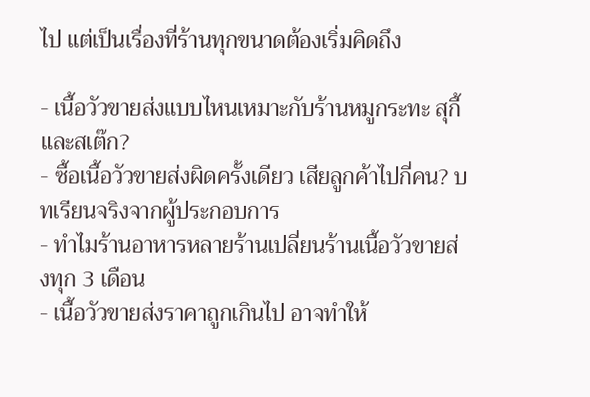ไป แต่เป็นเรื่องที่ร้านทุกขนาดต้องเริ่มคิดถึง

- เนื้อวัวขายส่งแบบไหนเหมาะกับร้านหมูกระทะ สุกี้ และสเต๊ก?
- ซื้อเนื้อวัวขายส่งผิดครั้งเดียว เสียลูกค้าไปกี่คน? บทเรียนจริงจากผู้ประกอบการ
- ทำไมร้านอาหารหลายร้านเปลี่ยนร้านเนื้อวัวขายส่งทุก 3 เดือน
- เนื้อวัวขายส่งราคาถูกเกินไป อาจทำให้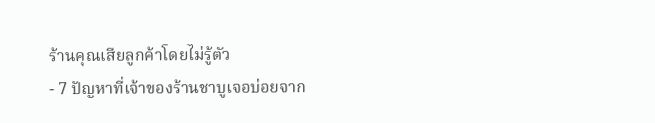ร้านคุณเสียลูกค้าโดยไม่รู้ตัว
- 7 ปัญหาที่เจ้าของร้านชาบูเจอบ่อยจาก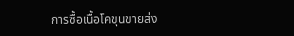การซื้อเนื้อโคขุนขายส่ง